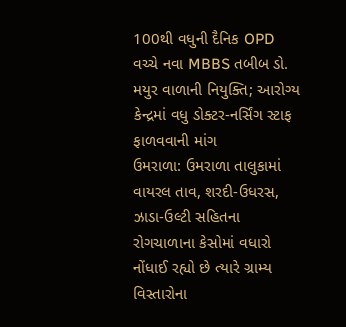100થી વધુની દૈનિક OPD વચ્ચે નવા MBBS તબીબ ડો. મયુર વાળાની નિયુક્તિ; આરોગ્ય કેન્દ્રમાં વધુ ડોક્ટર-નર્સિંગ સ્ટાફ ફાળવવાની માંગ
ઉમરાળા: ઉમરાળા તાલુકામાં વાયરલ તાવ, શરદી-ઉધરસ, ઝાડા-ઉલ્ટી સહિતના રોગચાળાના કેસોમાં વધારો નોંધાઈ રહ્યો છે ત્યારે ગ્રામ્ય વિસ્તારોના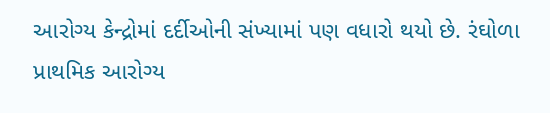આરોગ્ય કેન્દ્રોમાં દર્દીઓની સંખ્યામાં પણ વધારો થયો છે. રંઘોળા પ્રાથમિક આરોગ્ય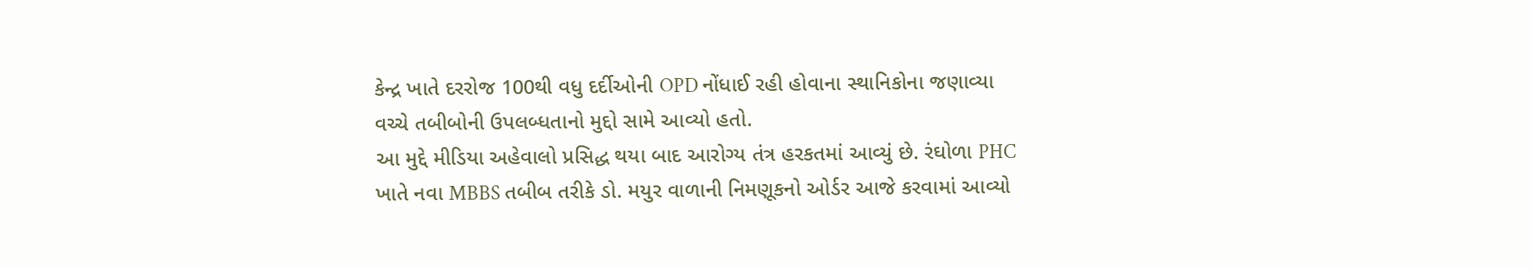કેન્દ્ર ખાતે દરરોજ 100થી વધુ દર્દીઓની OPD નોંધાઈ રહી હોવાના સ્થાનિકોના જણાવ્યા વચ્ચે તબીબોની ઉપલબ્ધતાનો મુદ્દો સામે આવ્યો હતો.
આ મુદ્દે મીડિયા અહેવાલો પ્રસિદ્ધ થયા બાદ આરોગ્ય તંત્ર હરકતમાં આવ્યું છે. રંઘોળા PHC ખાતે નવા MBBS તબીબ તરીકે ડો. મયુર વાળાની નિમણૂકનો ઓર્ડર આજે કરવામાં આવ્યો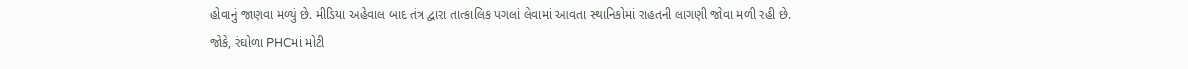હોવાનું જાણવા મળ્યું છે. મીડિયા અહેવાલ બાદ તંત્ર દ્વારા તાત્કાલિક પગલાં લેવામાં આવતા સ્થાનિકોમાં રાહતની લાગણી જોવા મળી રહી છે.
જોકે, રંઘોળા PHCમાં મોટી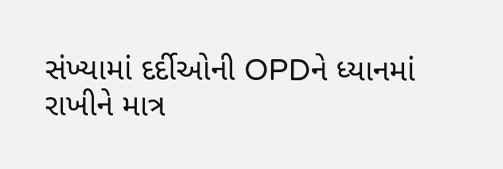સંખ્યામાં દર્દીઓની OPDને ધ્યાનમાં રાખીને માત્ર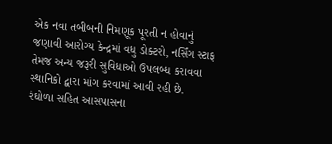એક નવા તબીબની નિમણૂક પૂરતી ન હોવાનું જણાવી આરોગ્ય કેન્દ્રમાં વધુ ડોક્ટરો, નર્સિંગ સ્ટાફ તેમજ અન્ય જરૂરી સુવિધાઓ ઉપલબ્ધ કરાવવા સ્થાનિકો દ્વારા માંગ કરવામાં આવી રહી છે.
રંઘોળા સહિત આસપાસના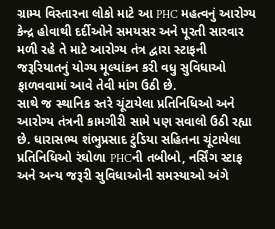ગ્રામ્ય વિસ્તારના લોકો માટે આ PHC મહત્વનું આરોગ્ય કેન્દ્ર હોવાથી દર્દીઓને સમયસર અને પૂરતી સારવાર મળી રહે તે માટે આરોગ્ય તંત્ર દ્વારા સ્ટાફની જરૂરિયાતનું યોગ્ય મૂલ્યાંકન કરી વધુ સુવિધાઓ ફાળવવામાં આવે તેવી માંગ ઉઠી છે.
સાથે જ સ્થાનિક સ્તરે ચૂંટાયેલા પ્રતિનિધિઓ અને આરોગ્ય તંત્રની કામગીરી સામે પણ સવાલો ઉઠી રહ્યા છે. ધારાસભ્ય શંભુપ્રસાદ ટુંડિયા સહિતના ચૂંટાયેલા પ્રતિનિધિઓ રંઘોળા PHCની તબીબો, નર્સિંગ સ્ટાફ અને અન્ય જરૂરી સુવિધાઓની સમસ્યાઓ અંગે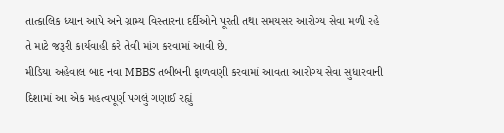તાત્કાલિક ધ્યાન આપે અને ગ્રામ્ય વિસ્તારના દર્દીઓને પૂરતી તથા સમયસર આરોગ્ય સેવા મળી રહે તે માટે જરૂરી કાર્યવાહી કરે તેવી માંગ કરવામાં આવી છે.
મીડિયા અહેવાલ બાદ નવા MBBS તબીબની ફાળવણી કરવામાં આવતા આરોગ્ય સેવા સુધારવાની દિશામાં આ એક મહત્વપૂર્ણ પગલું ગણાઈ રહ્યું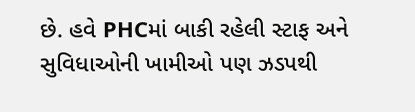છે. હવે PHCમાં બાકી રહેલી સ્ટાફ અને સુવિધાઓની ખામીઓ પણ ઝડપથી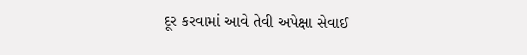દૂર કરવામાં આવે તેવી અપેક્ષા સેવાઈ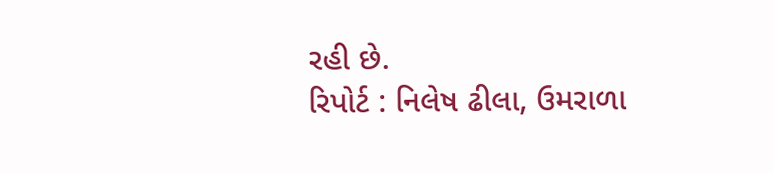રહી છે.
રિપોર્ટ : નિલેષ ઢીલા, ઉમરાળા